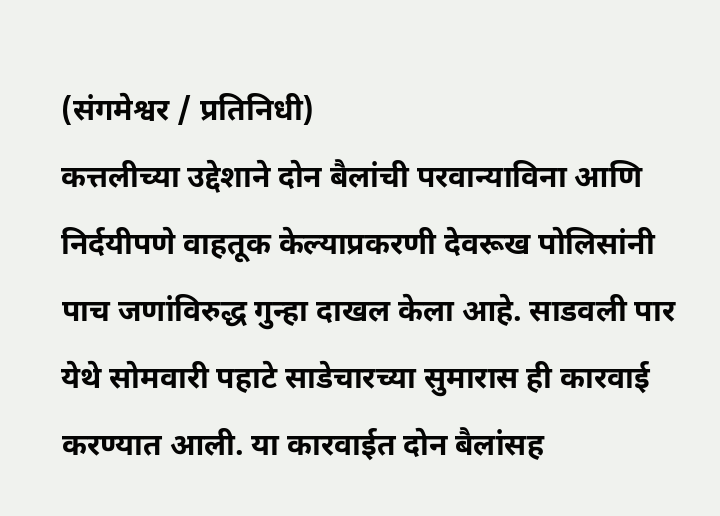(संगमेश्वर / प्रतिनिधी)
कत्तलीच्या उद्देशाने दोन बैलांची परवान्याविना आणि निर्दयीपणे वाहतूक केल्याप्रकरणी देवरूख पोलिसांनी पाच जणांविरुद्ध गुन्हा दाखल केला आहे. साडवली पार येथे सोमवारी पहाटे साडेचारच्या सुमारास ही कारवाई करण्यात आली. या कारवाईत दोन बैलांसह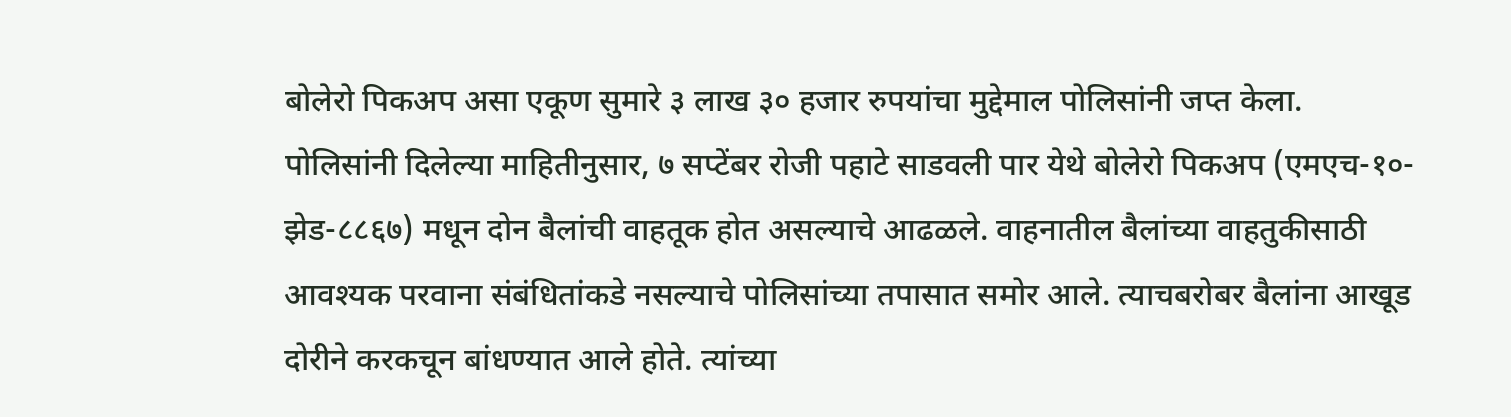बोलेरो पिकअप असा एकूण सुमारे ३ लाख ३० हजार रुपयांचा मुद्देमाल पोलिसांनी जप्त केला.
पोलिसांनी दिलेल्या माहितीनुसार, ७ सप्टेंबर रोजी पहाटे साडवली पार येथे बोलेरो पिकअप (एमएच-१०-झेड-८८६७) मधून दोन बैलांची वाहतूक होत असल्याचे आढळले. वाहनातील बैलांच्या वाहतुकीसाठी आवश्यक परवाना संबंधितांकडे नसल्याचे पोलिसांच्या तपासात समोर आले. त्याचबरोबर बैलांना आखूड दोरीने करकचून बांधण्यात आले होते. त्यांच्या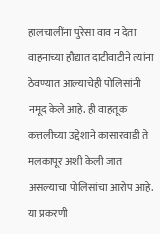हालचालींना पुरेसा वाव न देता वाहनाच्या हौद्यात दाटीवाटीने त्यांना ठेवण्यात आल्याचेही पोलिसांनी नमूद केले आहे. ही वाहतूक कत्तलीच्या उद्देशाने कासारवाडी ते मलकापूर अशी केली जात असल्याचा पोलिसांचा आरोप आहे. या प्रकरणी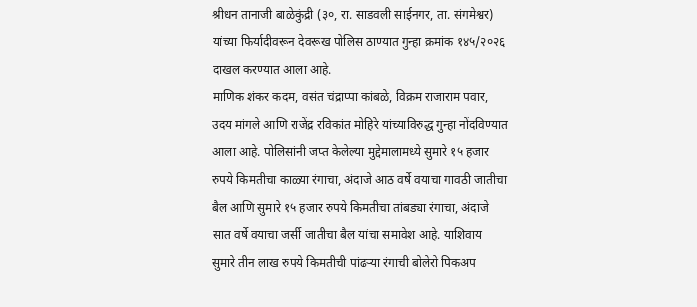श्रीधन तानाजी बाळेकुंद्री (३०, रा. साडवली साईनगर, ता. संगमेश्वर) यांच्या फिर्यादीवरून देवरूख पोलिस ठाण्यात गुन्हा क्रमांक १४५/२०२६ दाखल करण्यात आला आहे.
माणिक शंकर कदम, वसंत चंद्राप्पा कांबळे, विक्रम राजाराम पवार, उदय मांगले आणि राजेंद्र रविकांत मोहिरे यांच्याविरुद्ध गुन्हा नोंदविण्यात आला आहे. पोलिसांनी जप्त केलेल्या मुद्देमालामध्ये सुमारे १५ हजार रुपये किमतीचा काळ्या रंगाचा, अंदाजे आठ वर्षे वयाचा गावठी जातीचा बैल आणि सुमारे १५ हजार रुपये किमतीचा तांबड्या रंगाचा, अंदाजे सात वर्षे वयाचा जर्सी जातीचा बैल यांचा समावेश आहे. याशिवाय सुमारे तीन लाख रुपये किमतीची पांढऱ्या रंगाची बोलेरो पिकअप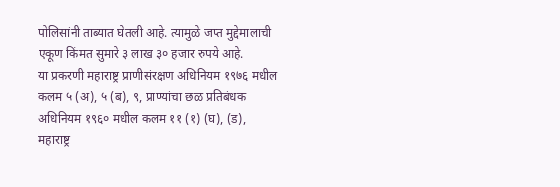पोलिसांनी ताब्यात घेतली आहे. त्यामुळे जप्त मुद्देमालाची एकूण किंमत सुमारे ३ लाख ३० हजार रुपये आहे.
या प्रकरणी महाराष्ट्र प्राणीसंरक्षण अधिनियम १९७६ मधील कलम ५ (अ), ५ (ब), ९, प्राण्यांचा छळ प्रतिबंधक अधिनियम १९६० मधील कलम ११ (१) (घ), (ड), महाराष्ट्र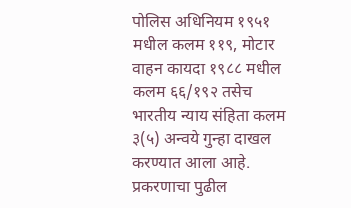पोलिस अधिनियम १९५१ मधील कलम ११९, मोटार वाहन कायदा १९८८ मधील कलम ६६/१९२ तसेच भारतीय न्याय संहिता कलम ३(५) अन्वये गुन्हा दाखल करण्यात आला आहे. प्रकरणाचा पुढील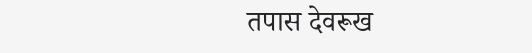तपास देवरूख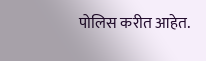पोलिस करीत आहेत.